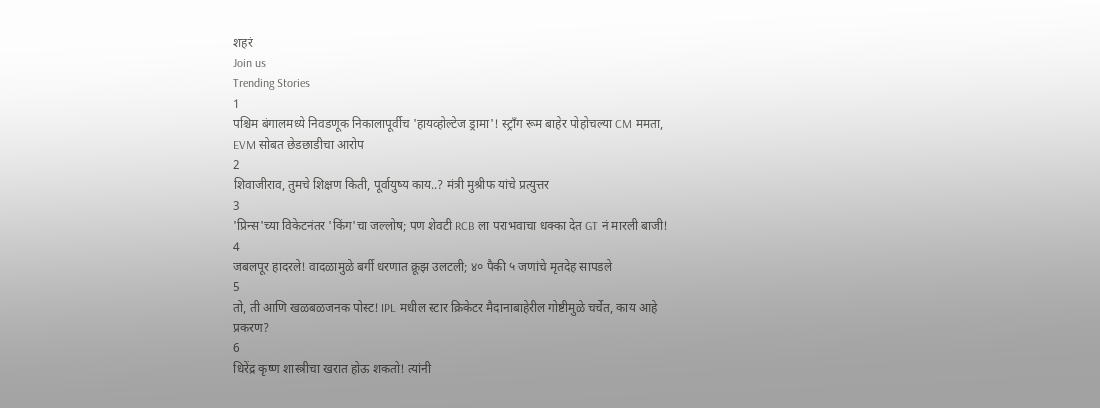शहरं
Join us
Trending Stories
1
पश्चिम बंगालमध्ये निवडणूक निकालापूर्वीच 'हायव्होल्टेज ड्रामा'! स्ट्राँग रूम बाहेर पोहोचल्या CM ममता, EVM सोबत छेडछाडीचा आरोप
2
शिवाजीराव, तुमचे शिक्षण किती, पूर्वायुष्य काय..? मंत्री मुश्रीफ यांचे प्रत्युत्तर
3
'प्रिन्स'च्या विकेटनंतर 'किंग'चा जल्लोष; पण शेवटी RCB ला पराभवाचा धक्का देत GT नं मारली बाजी!
4
जबलपूर हादरले! वादळामुळे बर्गी धरणात क्रूझ उलटली; ४० पैकी ५ जणांचे मृतदेह सापडले
5
तो, ती आणि खळबळजनक पोस्ट! IPL मधील स्टार क्रिकेटर मैदानाबाहेरील गोष्टीमुळे चर्चेत, काय आहे प्रकरण?
6
धिरेंद्र कृष्ण शास्त्रीचा खरात होऊ शकतो! त्यांनी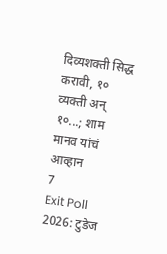दिव्यशक्ती सिद्ध करावी, १० व्यक्ती अन् १०...; शाम मानव यांचं आव्हान
7
Exit Poll 2026: टुडेज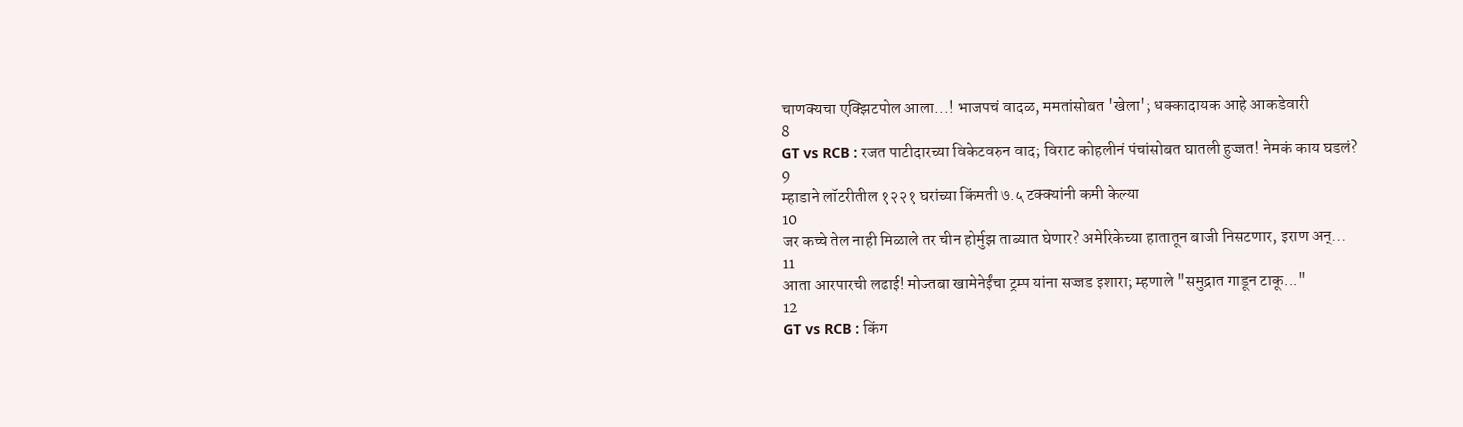चाणक्यचा एक्झिटपोल आला...! भाजपचं वादळ, ममतांसोबत 'खेला'; धक्कादायक आहे आकडेवारी
8
GT vs RCB : रजत पाटीदारच्या विकेटवरुन वाद; विराट कोहलीनं पंचांसोबत घातली हुज्जत! नेमकं काय घडलं?
9
म्हाडाने लॉटरीतील १२२१ घरांच्या किंमती ७.५ टक्क्यांनी कमी केल्या
10
जर कच्चे तेल नाही मिळाले तर चीन होर्मुझ ताब्यात घेणार? अमेरिकेच्या हातातून बाजी निसटणार, इराण अन्...
11
आता आरपारची लढाई! मोज्तबा खामेनेईंचा ट्रम्प यांना सज्जड इशारा; म्हणाले "समुद्रात गाडून टाकू..."
12
GT vs RCB : किंग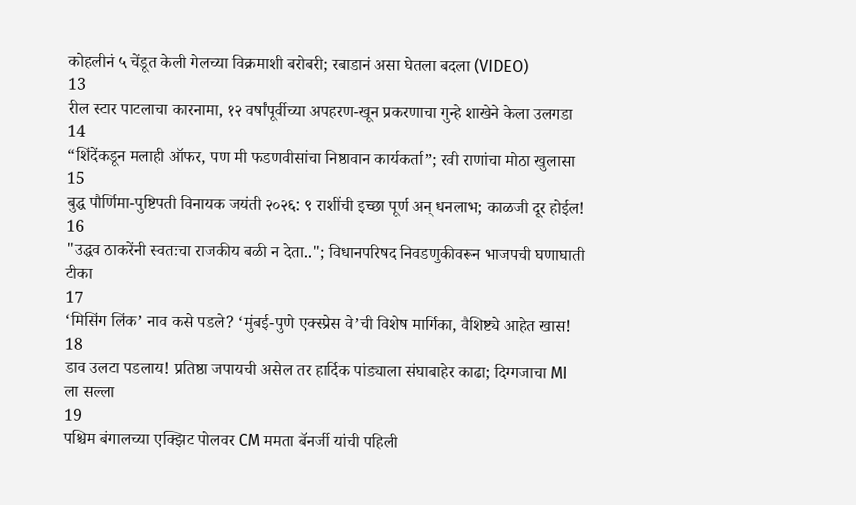कोहलीनं ५ चेंडूत केली गेलच्या विक्रमाशी बरोबरी; रबाडानं असा घेतला बदला (VIDEO)
13
रील स्टार पाटलाचा कारनामा, १२ वर्षांपूर्वीच्या अपहरण-खून प्रकरणाचा गुन्हे शाखेने केला उलगडा
14
“शिंदेंकडून मलाही ऑफर, पण मी फडणवीसांचा निष्ठावान कार्यकर्ता”; रवी राणांचा मोठा खुलासा
15
बुद्ध पौर्णिमा-पुष्टिपती विनायक जयंती २०२६: ९ राशींची इच्छा पूर्ण अन् धनलाभ; काळजी दूर होईल!
16
"उद्धव ठाकरेंनी स्वतःचा राजकीय बळी न देता.."; विधानपरिषद निवडणुकीवरून भाजपची घणाघाती टीका
17
‘मिसिंग लिंक’ नाव कसे पडले? ‘मुंबई-पुणे एक्स्प्रेस वे’ची विशेष मार्गिका, वैशिष्ट्ये आहेत खास!
18
डाव उलटा पडलाय! प्रतिष्ठा जपायची असेल तर हार्दिक पांड्याला संघाबाहेर काढा; दिग्गजाचा MI ला सल्ला
19
पश्चिम बंगालच्या एक्झिट पोलवर CM ममता बॅनर्जी यांची पहिली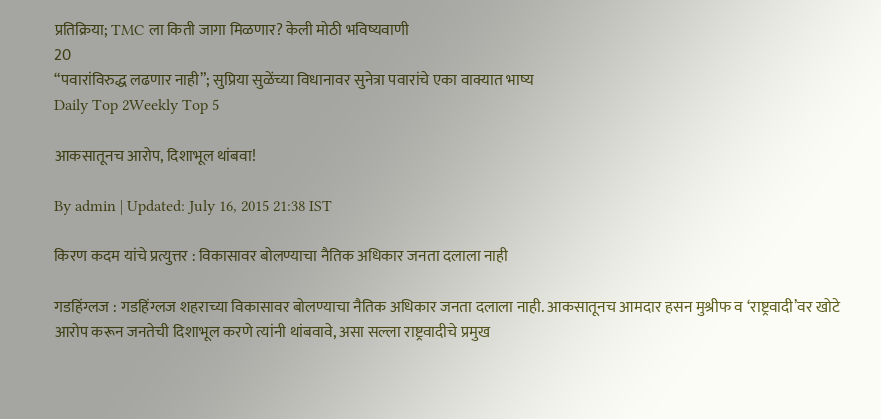प्रतिक्रिया; TMC ला किती जागा मिळणार? केली मोठी भविष्यवाणी
20
“पवारांविरुद्ध लढणार नाही”; सुप्रिया सुळेंच्या विधानावर सुनेत्रा पवारांचे एका वाक्यात भाष्य
Daily Top 2Weekly Top 5

आकसातूनच आरोप, दिशाभूल थांबवा!

By admin | Updated: July 16, 2015 21:38 IST

किरण कदम यांचे प्रत्युत्तर : विकासावर बोलण्याचा नैतिक अधिकार जनता दलाला नाही

गडहिंग्लज : गडहिंग्लज शहराच्या विकासावर बोलण्याचा नैतिक अधिकार जनता दलाला नाही. आकसातूनच आमदार हसन मुश्रीफ व ‘राष्ट्रवादी’वर खोटे आरोप करून जनतेची दिशाभूल करणे त्यांनी थांबवावे, असा सल्ला राष्ट्रवादीचे प्रमुख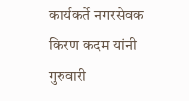कार्यकर्ते नगरसेवक किरण कदम यांनी गुरुवारी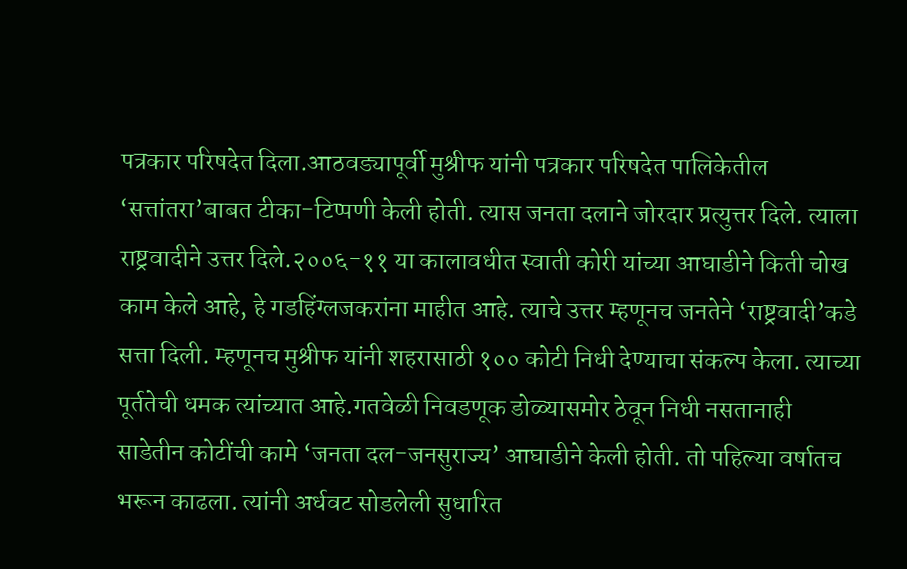पत्रकार परिषदेत दिला.आठवड्यापूर्वी मुश्रीफ यांनी पत्रकार परिषदेत पालिकेतील ‘सत्तांतरा’बाबत टीका-टिप्पणी केली होती. त्यास जनता दलाने जोरदार प्रत्युत्तर दिले. त्याला राष्ट्रवादीने उत्तर दिले.२००६-११ या कालावधीत स्वाती कोरी यांच्या आघाडीने किती चोख काम केले आहे, हे गडहिंग्लजकरांना माहीत आहे. त्याचे उत्तर म्हणूनच जनतेने ‘राष्ट्रवादी’कडे सत्ता दिली. म्हणूनच मुश्रीफ यांनी शहरासाठी १०० कोटी निधी देण्याचा संकल्प केला. त्याच्या पूर्ततेची धमक त्यांच्यात आहे.गतवेळी निवडणूक डोळ्यासमोर ठेवून निधी नसतानाही साडेतीन कोटींची कामे ‘जनता दल-जनसुराज्य’ आघाडीने केली होती. तो पहिल्या वर्षातच भरून काढला. त्यांनी अर्धवट सोडलेली सुधारित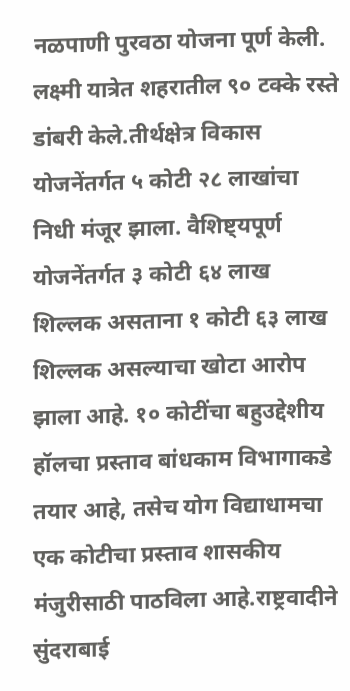नळपाणी पुरवठा योजना पूर्ण केली. लक्ष्मी यात्रेत शहरातील ९० टक्के रस्ते डांबरी केले.तीर्थक्षेत्र विकास योजनेंतर्गत ५ कोटी २८ लाखांचा निधी मंजूर झाला. वैशिष्ट्यपूर्ण योजनेंतर्गत ३ कोटी ६४ लाख शिल्लक असताना १ कोटी ६३ लाख शिल्लक असल्याचा खोटा आरोप झाला आहे. १० कोटींचा बहुउद्देशीय हॉलचा प्रस्ताव बांधकाम विभागाकडे तयार आहे, तसेच योग विद्याधामचा एक कोटीचा प्रस्ताव शासकीय मंजुरीसाठी पाठविला आहे.राष्ट्रवादीने सुंदराबाई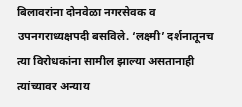बिलावरांना दोनवेळा नगरसेवक व उपनगराध्यक्षपदी बसविले. ‘लक्ष्मी’ दर्शनातूनच त्या विरोधकांना सामील झाल्या असतानाही त्यांच्यावर अन्याय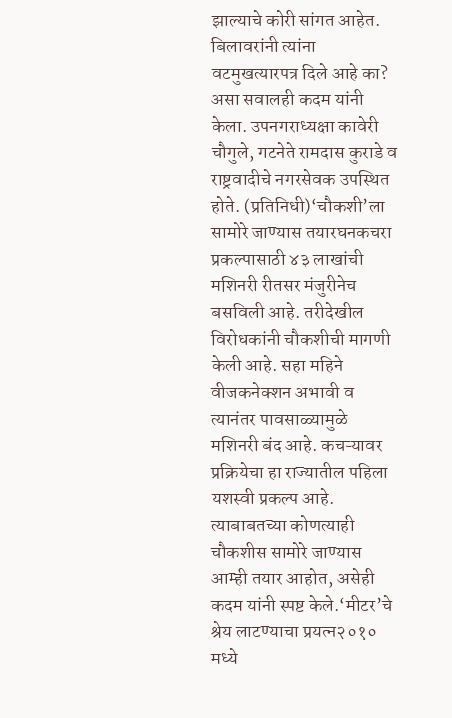झाल्याचे कोरी सांगत आहेत. बिलावरांनी त्यांना वटमुखत्यारपत्र दिले आहे का? असा सवालही कदम यांनी केला. उपनगराध्यक्षा कावेरी चौगुले, गटनेते रामदास कुराडे व राष्ट्रवादीचे नगरसेवक उपस्थित होते. (प्रतिनिधी)‘चौकशी’ला सामोरे जाण्यास तयारघनकचरा प्रकल्पासाठी ४३ लाखांची मशिनरी रीतसर मंजुरीनेच बसविली आहे. तरीदेखील विरोधकांनी चौकशीची मागणी केली आहे. सहा महिने वीजकनेक्शन अभावी व त्यानंतर पावसाळ्यामुळे मशिनरी बंद आहे. कचऱ्यावर प्रक्रियेचा हा राज्यातील पहिला यशस्वी प्रकल्प आहे. त्याबाबतच्या कोणत्याही चौकशीस सामोरे जाण्यास आम्ही तयार आहोत, असेही कदम यांनी स्पष्ट केले.‘मीटर’चे श्रेय लाटण्याचा प्रयत्न२०१० मध्ये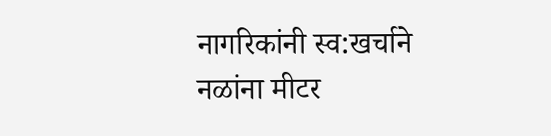नागरिकांनी स्व:खर्चाने नळांना मीटर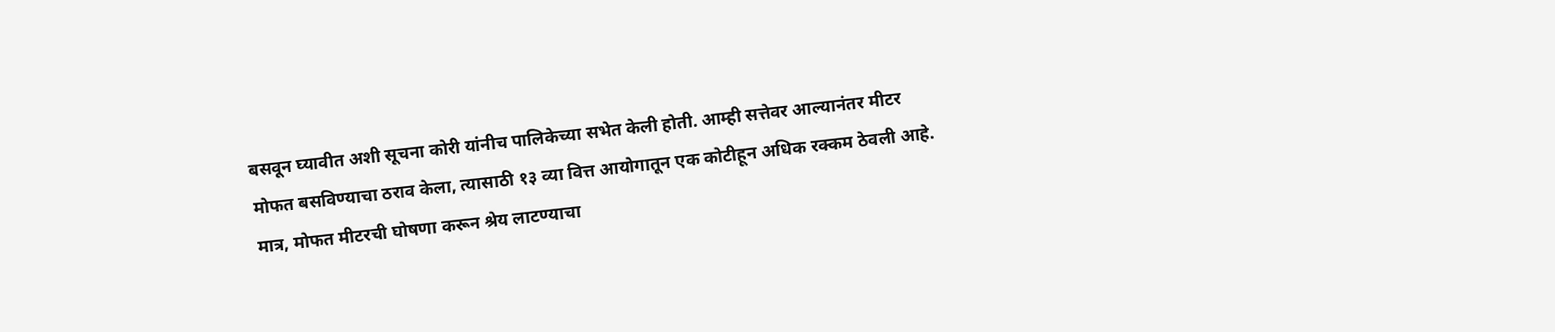बसवून घ्यावीत अशी सूचना कोरी यांनीच पालिकेच्या सभेत केली होती. आम्ही सत्तेवर आल्यानंतर मीटर मोफत बसविण्याचा ठराव केला, त्यासाठी १३ व्या वित्त आयोगातून एक कोटीहून अधिक रक्कम ठेवली आहे. मात्र, मोफत मीटरची घोषणा करून श्रेय लाटण्याचा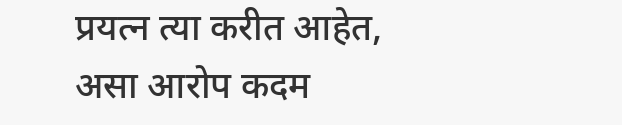प्रयत्न त्या करीत आहेत, असा आरोप कदम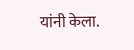यांनी केला.